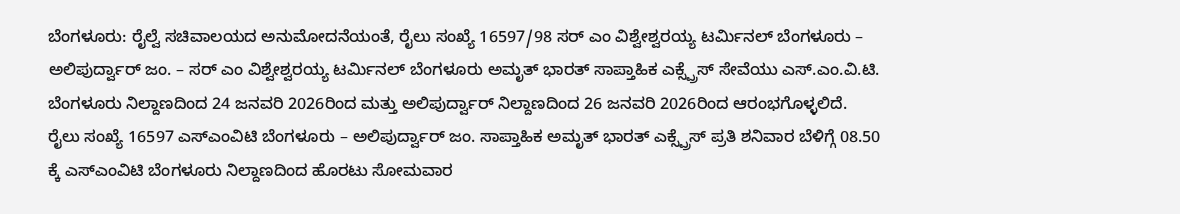ಬೆಂಗಳೂರು: ರೈಲ್ವೆ ಸಚಿವಾಲಯದ ಅನುಮೋದನೆಯಂತೆ, ರೈಲು ಸಂಖ್ಯೆ 16597/98 ಸರ್ ಎಂ ವಿಶ್ವೇಶ್ವರಯ್ಯ ಟರ್ಮಿನಲ್ ಬೆಂಗಳೂರು – ಅಲಿಪುರ್ದ್ವಾರ್ ಜಂ. – ಸರ್ ಎಂ ವಿಶ್ವೇಶ್ವರಯ್ಯ ಟರ್ಮಿನಲ್ ಬೆಂಗಳೂರು ಅಮೃತ್ ಭಾರತ್ ಸಾಪ್ತಾಹಿಕ ಎಕ್ಸ್ಪ್ರೆಸ್ ಸೇವೆಯು ಎಸ್.ಎಂ.ವಿ.ಟಿ. ಬೆಂಗಳೂರು ನಿಲ್ದಾಣದಿಂದ 24 ಜನವರಿ 2026ರಿಂದ ಮತ್ತು ಅಲಿಪುರ್ದ್ವಾರ್ ನಿಲ್ದಾಣದಿಂದ 26 ಜನವರಿ 2026ರಿಂದ ಆರಂಭಗೊಳ್ಳಲಿದೆ.
ರೈಲು ಸಂಖ್ಯೆ 16597 ಎಸ್ಎಂವಿಟಿ ಬೆಂಗಳೂರು – ಅಲಿಪುರ್ದ್ವಾರ್ ಜಂ. ಸಾಪ್ತಾಹಿಕ ಅಮೃತ್ ಭಾರತ್ ಎಕ್ಸ್ಪ್ರೆಸ್ ಪ್ರತಿ ಶನಿವಾರ ಬೆಳಿಗ್ಗೆ 08.50 ಕ್ಕೆ ಎಸ್ಎಂವಿಟಿ ಬೆಂಗಳೂರು ನಿಲ್ದಾಣದಿಂದ ಹೊರಟು ಸೋಮವಾರ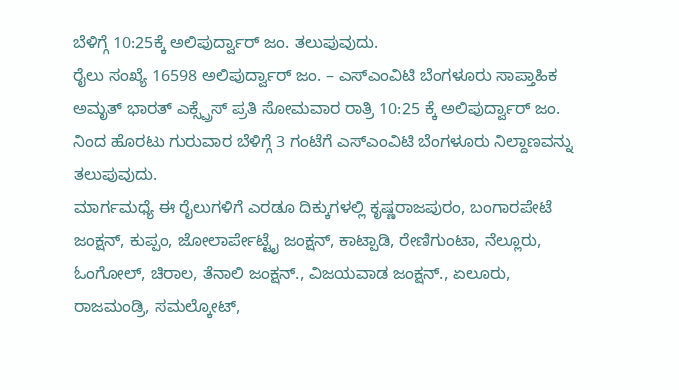ಬೆಳಿಗ್ಗೆ 10:25ಕ್ಕೆ ಅಲಿಪುರ್ದ್ವಾರ್ ಜಂ. ತಲುಪುವುದು.
ರೈಲು ಸಂಖ್ಯೆ 16598 ಅಲಿಪುರ್ದ್ವಾರ್ ಜಂ. – ಎಸ್ಎಂವಿಟಿ ಬೆಂಗಳೂರು ಸಾಪ್ತಾಹಿಕ ಅಮೃತ್ ಭಾರತ್ ಎಕ್ಸ್ಪ್ರೆಸ್ ಪ್ರತಿ ಸೋಮವಾರ ರಾತ್ರಿ 10:25 ಕ್ಕೆ ಅಲಿಪುರ್ದ್ವಾರ್ ಜಂ. ನಿಂದ ಹೊರಟು ಗುರುವಾರ ಬೆಳಿಗ್ಗೆ 3 ಗಂಟೆಗೆ ಎಸ್ಎಂವಿಟಿ ಬೆಂಗಳೂರು ನಿಲ್ದಾಣವನ್ನು ತಲುಪುವುದು.
ಮಾರ್ಗಮಧ್ಯೆ ಈ ರೈಲುಗಳಿಗೆ ಎರಡೂ ದಿಕ್ಕುಗಳಲ್ಲಿ ಕೃಷ್ಣರಾಜಪುರಂ, ಬಂಗಾರಪೇಟೆ ಜಂಕ್ಷನ್, ಕುಪ್ಪಂ, ಜೋಲಾರ್ಪೇಟ್ಟೈ ಜಂಕ್ಷನ್, ಕಾಟ್ಪಾಡಿ, ರೇಣಿಗುಂಟಾ, ನೆಲ್ಲೂರು, ಓಂಗೋಲ್, ಚಿರಾಲ, ತೆನಾಲಿ ಜಂಕ್ಷನ್., ವಿಜಯವಾಡ ಜಂಕ್ಷನ್., ಏಲೂರು, ರಾಜಮಂಡ್ರಿ, ಸಮಲ್ಕೋಟ್,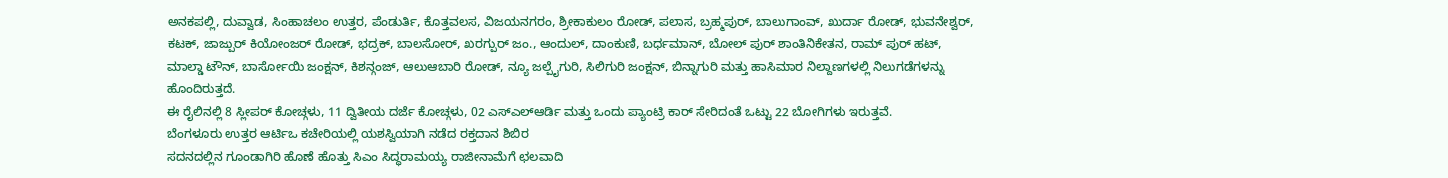ಅನಕಪಲ್ಲಿ, ದುವ್ವಾಡ, ಸಿಂಹಾಚಲಂ ಉತ್ತರ, ಪೆಂಡುರ್ತಿ, ಕೊತ್ತವಲಸ, ವಿಜಯನಗರಂ, ಶ್ರೀಕಾಕುಲಂ ರೋಡ್, ಪಲಾಸ, ಬ್ರಹ್ಮಪುರ್, ಬಾಲುಗಾಂವ್, ಖುರ್ದಾ ರೋಡ್, ಭುವನೇಶ್ವರ್, ಕಟಕ್, ಜಾಜ್ಪುರ್ ಕಿಯೋಂಜರ್ ರೋಡ್, ಭದ್ರಕ್, ಬಾಲಸೋರ್, ಖರಗ್ಪುರ್ ಜಂ., ಆಂದುಲ್, ದಾಂಕುಣಿ, ಬರ್ಧಮಾನ್, ಬೋಲ್ ಪುರ್ ಶಾಂತಿನಿಕೇತನ, ರಾಮ್ ಪುರ್ ಹಟ್, ಮಾಲ್ಡಾ ಟೌನ್, ಬಾರ್ಸೋಯಿ ಜಂಕ್ಷನ್, ಕಿಶನ್ಗಂಜ್, ಆಲುಆಬಾರಿ ರೋಡ್, ನ್ಯೂ ಜಲ್ಪೈಗುರಿ, ಸಿಲಿಗುರಿ ಜಂಕ್ಷನ್, ಬಿನ್ನಾಗುರಿ ಮತ್ತು ಹಾಸಿಮಾರ ನಿಲ್ದಾಣಗಳಲ್ಲಿ ನಿಲುಗಡೆಗಳನ್ನು ಹೊಂದಿರುತ್ತದೆ.
ಈ ರೈಲಿನಲ್ಲಿ 8 ಸ್ಲೀಪರ್ ಕೋಚ್ಗಳು, 11 ದ್ವಿತೀಯ ದರ್ಜೆ ಕೋಚ್ಗಳು, 02 ಎಸ್ಎಲ್ಆರ್ಡಿ ಮತ್ತು ಒಂದು ಪ್ಯಾಂಟ್ರಿ ಕಾರ್ ಸೇರಿದಂತೆ ಒಟ್ಟು 22 ಬೋಗಿಗಳು ಇರುತ್ತವೆ.
ಬೆಂಗಳೂರು ಉತ್ತರ ಆರ್ಟಿಒ ಕಚೇರಿಯಲ್ಲಿ ಯಶಸ್ವಿಯಾಗಿ ನಡೆದ ರಕ್ತದಾನ ಶಿಬಿರ
ಸದನದಲ್ಲಿನ ಗೂಂಡಾಗಿರಿ ಹೊಣೆ ಹೊತ್ತು ಸಿಎಂ ಸಿದ್ಧರಾಮಯ್ಯ ರಾಜೀನಾಮೆಗೆ ಛಲವಾದಿ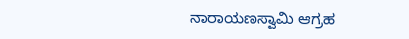ನಾರಾಯಣಸ್ವಾಮಿ ಆಗ್ರಹ